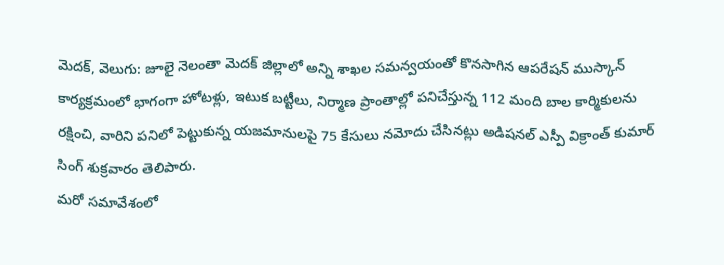మెదక్, వెలుగు: జూలై నెలంతా మెదక్ జిల్లాలో అన్ని శాఖల సమన్వయంతో కొనసాగిన ఆపరేషన్ ముస్కాన్ కార్యక్రమంలో భాగంగా హోటళ్లు, ఇటుక బట్టీలు, నిర్మాణ ప్రాంతాల్లో పనిచేస్తున్న 112 మంది బాల కార్మికులను రక్షించి, వారిని పనిలో పెట్టుకున్న యజమానులపై 75 కేసులు నమోదు చేసినట్లు అడిషనల్ ఎస్పీ విక్రాంత్ కుమార్ సింగ్ శుక్రవారం తెలిపారు.
మరో సమావేశంలో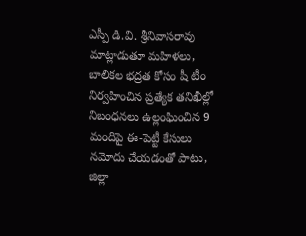ఎస్పీ డి.వి. శ్రీనివాసరావు మాట్లాడుతూ మహిళలు, బాలికల భద్రత కోసం షీ టీం నిర్వహించిన ప్రత్యేక తనిఖీల్లో నిబంధనలు ఉల్లంఘించిన 9 మందిపై ఈ-పెట్టీ కేసులు నమోదు చేయడంతో పాటు, జిల్లా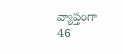వ్యాప్తంగా 46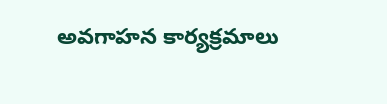అవగాహన కార్యక్రమాలు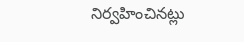నిర్వహించినట్లు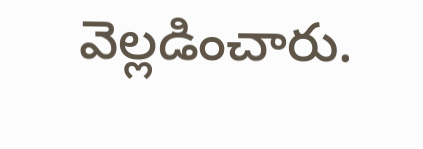వెల్లడించారు.